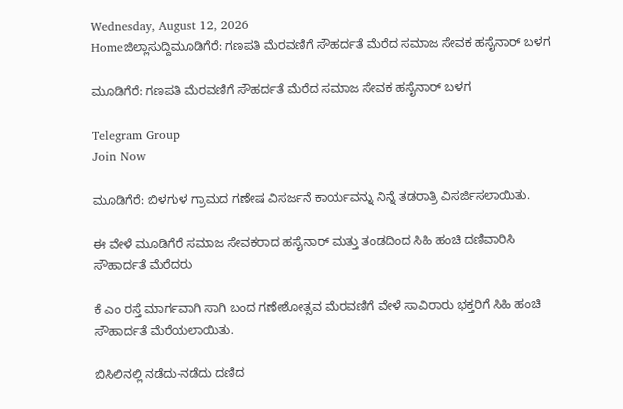Wednesday, August 12, 2026
Homeಜಿಲ್ಲಾಸುದ್ದಿಮೂಡಿಗೆರೆ: ಗಣಪತಿ ಮೆರವಣಿಗೆ ಸೌಹರ್ದತೆ ಮೆರೆದ ಸಮಾಜ ಸೇವಕ ಹಸೈನಾರ್ ಬಳಗ

ಮೂಡಿಗೆರೆ: ಗಣಪತಿ ಮೆರವಣಿಗೆ ಸೌಹರ್ದತೆ ಮೆರೆದ ಸಮಾಜ ಸೇವಕ ಹಸೈನಾರ್ ಬಳಗ

Telegram Group
Join Now

ಮೂಡಿಗೆರೆ: ಬಿಳಗುಳ ಗ್ರಾಮದ ಗಣೇಷ ವಿಸರ್ಜನೆ ಕಾರ್ಯವನ್ನು ನಿನ್ನೆ ತಡರಾತ್ರಿ ವಿಸರ್ಜಿಸಲಾಯಿತು.

ಈ ವೇಳೆ ಮೂಡಿಗೆರೆ ಸಮಾಜ ಸೇವಕರಾದ ಹಸೈನಾರ್ ಮತ್ತು ತಂಡದಿಂದ ಸಿಹಿ ಹಂಚಿ ದಣಿವಾರಿಸಿ ಸೌಹಾರ್ದತೆ ಮೆರೆದರು

ಕೆ ಎಂ ರಸ್ತೆ ಮಾರ್ಗವಾಗಿ ಸಾಗಿ ಬಂದ ಗಣೇಶೋತ್ಸವ ಮೆರವಣಿಗೆ ವೇಳೆ ಸಾವಿರಾರು ಭಕ್ತರಿಗೆ ಸಿಹಿ ಹಂಚಿ ಸೌಹಾರ್ದತೆ ಮೆರೆಯಲಾಯಿತು.

ಬಿಸಿಲಿನಲ್ಲಿ ನಡೆದು-ನಡೆದು ದಣಿದ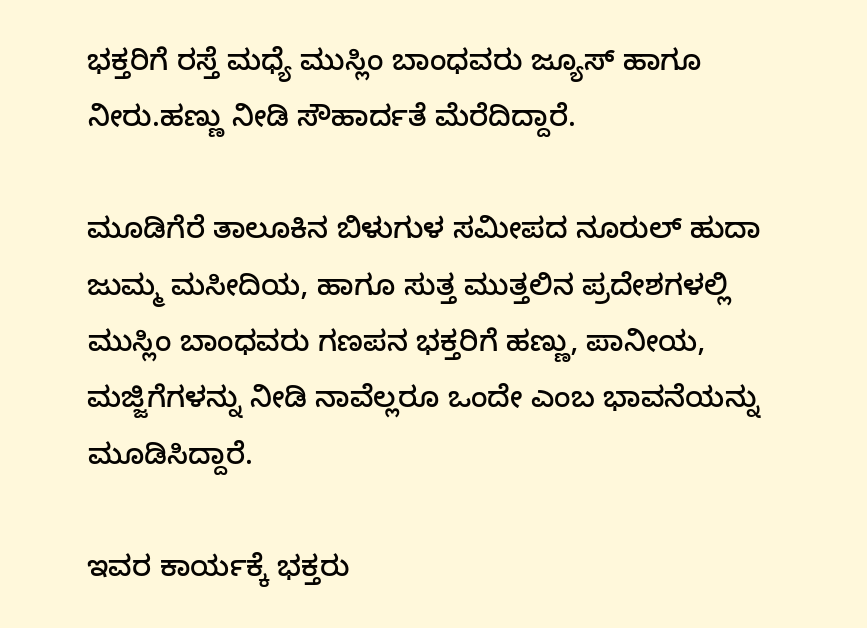ಭಕ್ತರಿಗೆ ರಸ್ತೆ ಮಧ್ಯೆ ಮುಸ್ಲಿಂ ಬಾಂಧವರು ಜ್ಯೂಸ್ ಹಾಗೂ ನೀರು.ಹಣ್ಣು ನೀಡಿ ಸೌಹಾರ್ದತೆ ಮೆರೆದಿದ್ದಾರೆ.

ಮೂಡಿಗೆರೆ ತಾಲೂಕಿನ ಬಿಳುಗುಳ ಸಮೀಪದ ನೂರುಲ್ ಹುದಾ ಜುಮ್ಮ ಮಸೀದಿಯ, ಹಾಗೂ ಸುತ್ತ ಮುತ್ತಲಿನ ಪ್ರದೇಶಗಳಲ್ಲಿ ಮುಸ್ಲಿಂ ಬಾಂಧವರು ಗಣಪನ ಭಕ್ತರಿಗೆ ಹಣ್ಣು, ಪಾನೀಯ, ಮಜ್ಜಿಗೆಗಳನ್ನು ನೀಡಿ ನಾವೆಲ್ಲರೂ ಒಂದೇ ಎಂಬ ಭಾವನೆಯನ್ನು ಮೂಡಿಸಿದ್ದಾರೆ.

ಇವರ ಕಾರ್ಯಕ್ಕೆ ಭಕ್ತರು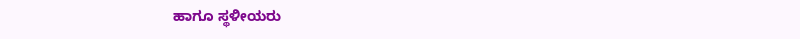ಹಾಗೂ ಸ್ಥಳೀಯರು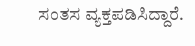ಸಂತಸ ವ್ಯಕ್ತಪಡಿಸಿದ್ದಾರೆ.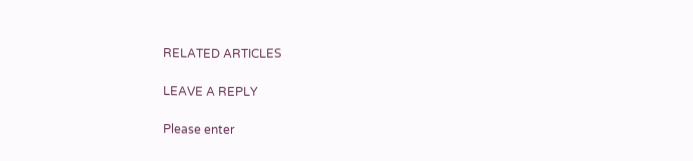RELATED ARTICLES

LEAVE A REPLY

Please enter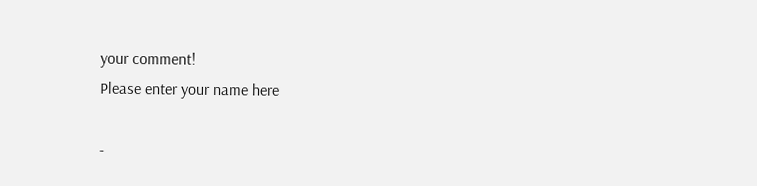your comment!
Please enter your name here

-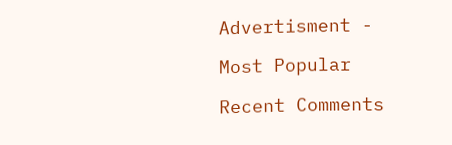Advertisment -

Most Popular

Recent Comments